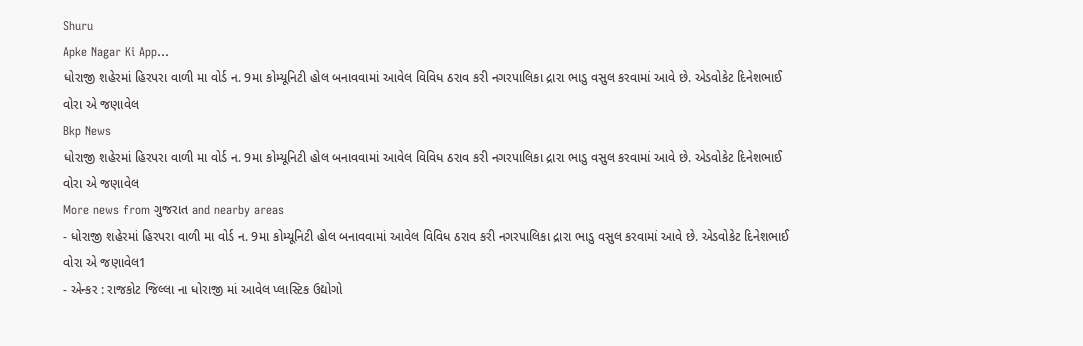Shuru
Apke Nagar Ki App…
ધોરાજી શહેરમાં હિરપરા વાળી મા વોર્ડ ન. 9મા કોમ્યૂનિટી હોલ બનાવવામાં આવેલ વિવિધ ઠરાવ કરી નગરપાલિકા દ્રારા ભાડુ વસુલ કરવામાં આવે છે. એડવોકેટ દિનેશભાઈ વોરા એ જણાવેલ
Bkp News
ધોરાજી શહેરમાં હિરપરા વાળી મા વોર્ડ ન. 9મા કોમ્યૂનિટી હોલ બનાવવામાં આવેલ વિવિધ ઠરાવ કરી નગરપાલિકા દ્રારા ભાડુ વસુલ કરવામાં આવે છે. એડવોકેટ દિનેશભાઈ વોરા એ જણાવેલ
More news from ગુજરાત and nearby areas
- ધોરાજી શહેરમાં હિરપરા વાળી મા વોર્ડ ન. 9મા કોમ્યૂનિટી હોલ બનાવવામાં આવેલ વિવિધ ઠરાવ કરી નગરપાલિકા દ્રારા ભાડુ વસુલ કરવામાં આવે છે. એડવોકેટ દિનેશભાઈ વોરા એ જણાવેલ1
- એન્કર : રાજકોટ જિલ્લા ના ધોરાજી માં આવેલ પ્લાસ્ટિક ઉદ્યોગો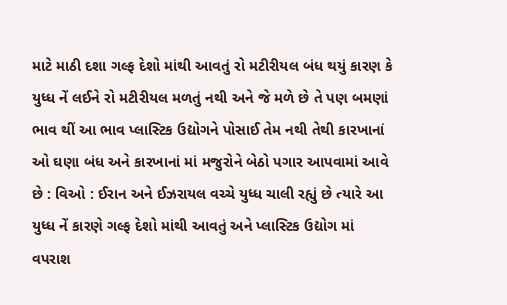માટે માઠી દશા ગલ્ફ દેશો માંથી આવતું રો મટીરીયલ બંધ થયું કારણ કે યુધ્ધ નેં લઈને રો મટીરીયલ મળતું નથી અને જે મળે છે તે પણ બમણાં ભાવ થીં આ ભાવ પ્લાસ્ટિક ઉદ્યોગને પોસાઈ તેમ નથી તેથી કારખાનાં ઓ ઘણા બંધ અને કારખાનાં માં મજુરોને બેઠો પગાર આપવામાં આવે છે : વિઓ : ઈરાન અને ઈઝરાયલ વચ્ચે યુધ્ધ ચાલી રહ્યું છે ત્યારે આ યુધ્ધ નેં કારણે ગલ્ફ દેશો માંથી આવતું અને પ્લાસ્ટિક ઉદ્યોગ માં વપરાશ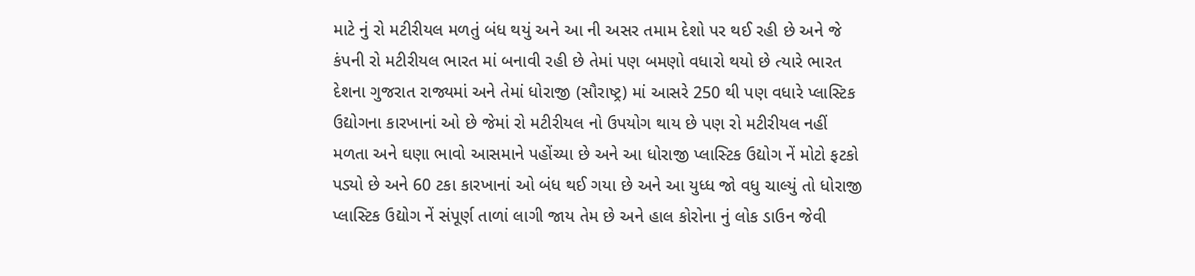માટે નું રો મટીરીયલ મળતું બંધ થયું અને આ ની અસર તમામ દેશો પર થઈ રહી છે અને જે કંપની રો મટીરીયલ ભારત માં બનાવી રહી છે તેમાં પણ બમણો વધારો થયો છે ત્યારે ભારત દેશના ગુજરાત રાજ્યમાં અને તેમાં ધોરાજી (સૌરાષ્ટ્ર) માં આસરે 250 થી પણ વધારે પ્લાસ્ટિક ઉદ્યોગના કારખાનાં ઓ છે જેમાં રો મટીરીયલ નો ઉપયોગ થાય છે પણ રો મટીરીયલ નહીં મળતા અને ઘણા ભાવો આસમાને પહોંચ્યા છે અને આ ધોરાજી પ્લાસ્ટિક ઉદ્યોગ નેં મોટો ફટકો પડ્યો છે અને 60 ટકા કારખાનાં ઓ બંધ થઈ ગયા છે અને આ યુધ્ધ જો વધુ ચાલ્યું તો ધોરાજી પ્લાસ્ટિક ઉદ્યોગ નેં સંપૂર્ણ તાળાં લાગી જાય તેમ છે અને હાલ કોરોના નું લોક ડાઉન જેવી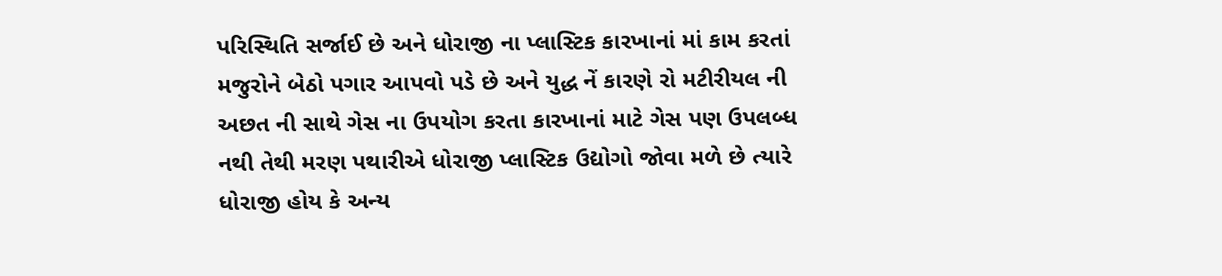પરિસ્થિતિ સર્જાઈ છે અને ધોરાજી ના પ્લાસ્ટિક કારખાનાં માં કામ કરતાં મજુરોને બેઠો પગાર આપવો પડે છે અને યુદ્ધ નેં કારણે રો મટીરીયલ ની અછત ની સાથે ગેસ ના ઉપયોગ કરતા કારખાનાં માટે ગેસ પણ ઉપલબ્ધ નથી તેથી મરણ પથારીએ ધોરાજી પ્લાસ્ટિક ઉદ્યોગો જોવા મળે છે ત્યારે ધોરાજી હોય કે અન્ય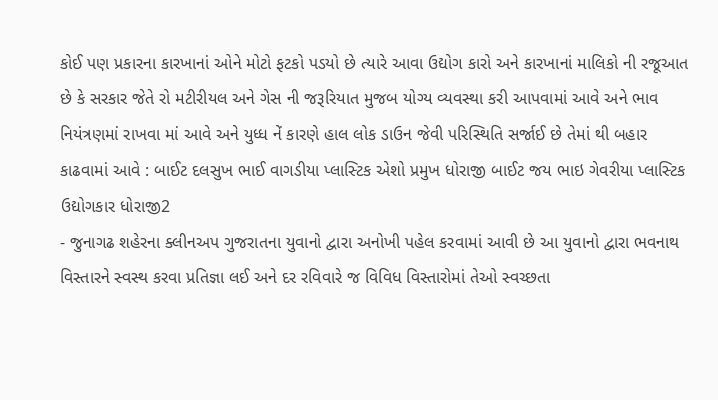કોઈ પણ પ્રકારના કારખાનાં ઓને મોટો ફટકો પડયો છે ત્યારે આવા ઉદ્યોગ કારો અને કારખાનાં માલિકો ની રજૂઆત છે કે સરકાર જેતે રો મટીરીયલ અને ગેસ ની જરૂરિયાત મુજબ યોગ્ય વ્યવસ્થા કરી આપવામાં આવે અને ભાવ નિયંત્રણમાં રાખવા માં આવે અને યુધ્ધ નેં કારણે હાલ લોક ડાઉન જેવી પરિસ્થિતિ સર્જાઈ છે તેમાં થી બહાર કાઢવામાં આવે : બાઈટ દલસુખ ભાઈ વાગડીયા પ્લાસ્ટિક એશો પ્રમુખ ધોરાજી બાઈટ જય ભાઇ ગેવરીયા પ્લાસ્ટિક ઉદ્યોગકાર ધોરાજી2
- જુનાગઢ શહેરના ક્લીનઅપ ગુજરાતના યુવાનો દ્વારા અનોખી પહેલ કરવામાં આવી છે આ યુવાનો દ્વારા ભવનાથ વિસ્તારને સ્વસ્થ કરવા પ્રતિજ્ઞા લઈ અને દર રવિવારે જ વિવિધ વિસ્તારોમાં તેઓ સ્વચ્છતા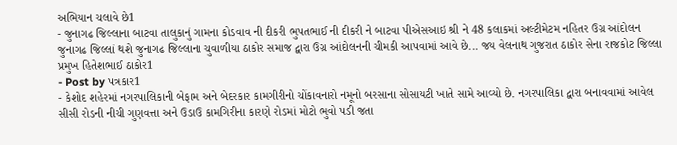અભિયાન ચલાવે છે1
- જુનાગઢ જિલ્લાના બાટવા તાલુકાનું ગામના કોડવાવ ની દીકરી ભુપતભાઈ ની દીકરી ને બાટવા પીએસઆઇ શ્રી ને 48 કલાકમાં અલ્ટીમેટમ નહિતર ઉગ્ર આંદોલન જુનાગઢ જિલ્લાં થશે જુનાગઢ જિલ્લાના ચુવાળીયા ઠાકોર સમાજ દ્વારા ઉગ્ર આંદોલનની ચીમકી આપવામાં આવે છે... જય વેલનાથ ગુજરાત ઠાકોર સેના રાજકોટ જિલ્લા પ્રમુખ હિતેશભાઈ ઠાકોર1
- Post by પત્રકાર1
- કેશોદ શહેરમાં નગરપાલિકાની બેફામ અને બેદરકાર કામગીરીનો ચોંકાવનારો નમૂનો બરસાના સોસાયટી ખાતે સામે આવ્યો છે. નગરપાલિકા દ્વારા બનાવવામાં આવેલ સીસી રોડની નીચી ગુણવત્તા અને ઉડાઉ કામગિરીના કારણે રોડમાં મોટો ભુવો પડી જતા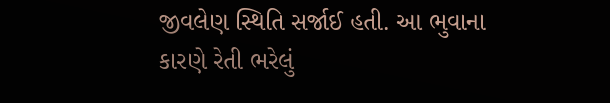જીવલેણ સ્થિતિ સર્જાઈ હતી. આ ભુવાના કારણે રેતી ભરેલું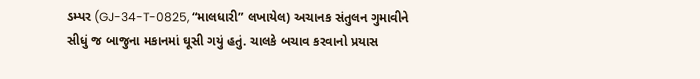ડમ્પર (GJ-34-T-0825, “માલધારી” લખાયેલ) અચાનક સંતુલન ગુમાવીને સીધું જ બાજુના મકાનમાં ઘૂસી ગયું હતું. ચાલકે બચાવ કરવાનો પ્રયાસ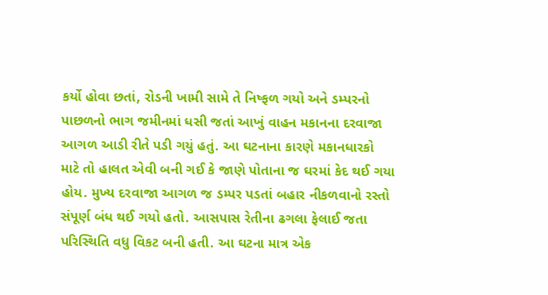કર્યો હોવા છતાં, રોડની ખામી સામે તે નિષ્ફળ ગયો અને ડમ્પરનો પાછળનો ભાગ જમીનમાં ધસી જતાં આખું વાહન મકાનના દરવાજા આગળ આડી રીતે પડી ગયું હતું. આ ઘટનાના કારણે મકાનધારકો માટે તો હાલત એવી બની ગઈ કે જાણે પોતાના જ ઘરમાં કેદ થઈ ગયા હોય. મુખ્ય દરવાજા આગળ જ ડમ્પર પડતાં બહાર નીકળવાનો રસ્તો સંપૂર્ણ બંધ થઈ ગયો હતો. આસપાસ રેતીના ઢગલા ફેલાઈ જતા પરિસ્થિતિ વધુ વિકટ બની હતી. આ ઘટના માત્ર એક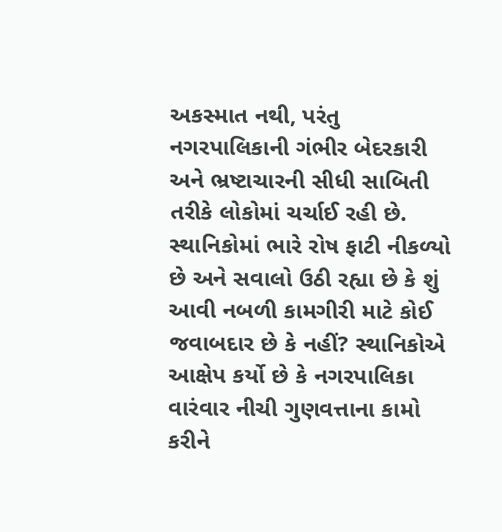અકસ્માત નથી, પરંતુ નગરપાલિકાની ગંભીર બેદરકારી અને ભ્રષ્ટાચારની સીધી સાબિતી તરીકે લોકોમાં ચર્ચાઈ રહી છે. સ્થાનિકોમાં ભારે રોષ ફાટી નીકળ્યો છે અને સવાલો ઉઠી રહ્યા છે કે શું આવી નબળી કામગીરી માટે કોઈ જવાબદાર છે કે નહીં? સ્થાનિકોએ આક્ષેપ કર્યો છે કે નગરપાલિકા વારંવાર નીચી ગુણવત્તાના કામો કરીને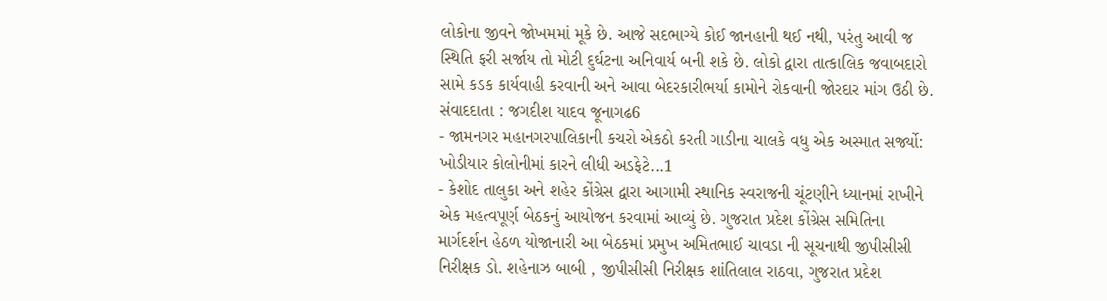લોકોના જીવને જોખમમાં મૂકે છે. આજે સદભાગ્યે કોઈ જાનહાની થઈ નથી, પરંતુ આવી જ સ્થિતિ ફરી સર્જાય તો મોટી દુર્ઘટના અનિવાર્ય બની શકે છે. લોકો દ્વારા તાત્કાલિક જવાબદારો સામે કડક કાર્યવાહી કરવાની અને આવા બેદરકારીભર્યા કામોને રોકવાની જોરદાર માંગ ઉઠી છે. સંવાદદાતા : જગદીશ યાદવ જૂનાગઢ6
- જામનગર મહાનગરપાલિકાની કચરો એકઠો કરતી ગાડીના ચાલકે વધુ એક અસ્માત સર્જ્યો: ખોડીયાર કોલોનીમાં કારને લીધી અડફેટે...1
- કેશોદ તાલુકા અને શહેર કોંગ્રેસ દ્વારા આગામી સ્થાનિક સ્વરાજની ચૂંટણીને ધ્યાનમાં રાખીને એક મહત્વપૂર્ણ બેઠકનું આયોજન કરવામાં આવ્યું છે. ગુજરાત પ્રદેશ કોંગ્રેસ સમિતિના માર્ગદર્શન હેઠળ યોજાનારી આ બેઠકમાં પ્રમુખ અમિતભાઈ ચાવડા ની સૂચનાથી જીપીસીસી નિરીક્ષક ડો. શહેનાઝ બાબી , જીપીસીસી નિરીક્ષક શાંતિલાલ રાઠવા, ગુજરાત પ્રદેશ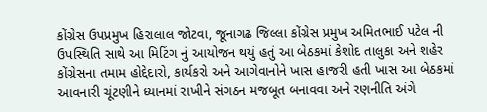કોંગ્રેસ ઉપપ્રમુખ હિરાલાલ જોટવા, જૂનાગઢ જિલ્લા કોંગ્રેસ પ્રમુખ અમિતભાઈ પટેલ ની ઉપસ્થિતિ સાથે આ મિટિંગ નું આયોજન થયું હતું આ બેઠકમાં કેશોદ તાલુકા અને શહેર કોંગ્રેસના તમામ હોદ્દેદારો, કાર્યકરો અને આગેવાનોને ખાસ હાજરી હતી ખાસ આ બેઠકમાં આવનારી ચૂંટણીને ધ્યાનમાં રાખીને સંગઠન મજબૂત બનાવવા અને રણનીતિ અંગે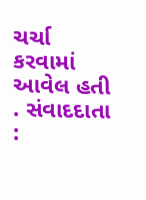ચર્ચા કરવામાં આવેલ હતી . સંવાદદાતા :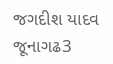જગદીશ યાદવ જૂનાગઢ3